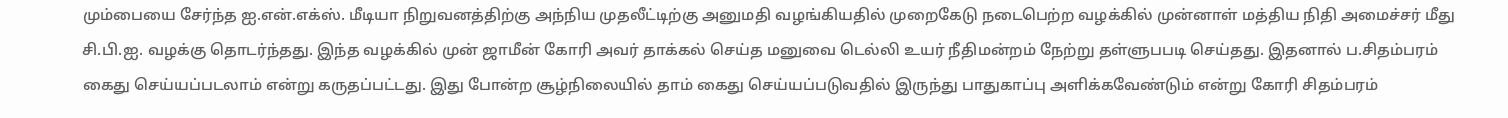மும்பையை சேர்ந்த ஐ.என்.எக்ஸ். மீடியா நிறுவனத்திற்கு அந்நிய முதலீட்டிற்கு அனுமதி வழங்கியதில் முறைகேடு நடைபெற்ற வழக்கில் முன்னாள் மத்திய நிதி அமைச்சர் மீது சி.பி.ஐ. வழக்கு தொடர்ந்தது. இந்த வழக்கில் முன் ஜாமீன் கோரி அவர் தாக்கல் செய்த மனுவை டெல்லி உயர் நீதிமன்றம் நேற்று தள்ளுபபடி செய்தது. இதனால் ப.சிதம்பரம் கைது செய்யப்படலாம் என்று கருதப்பட்டது. இது போன்ற சூழ்நிலையில் தாம் கைது செய்யப்படுவதில் இருந்து பாதுகாப்பு அளிக்கவேண்டும் என்று கோரி சிதம்பரம்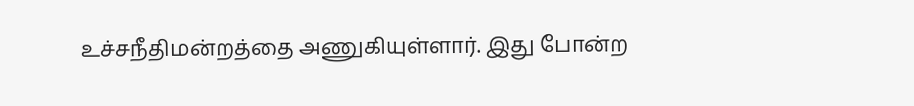உச்சநீதிமன்றத்தை அணுகியுள்ளார். இது போன்ற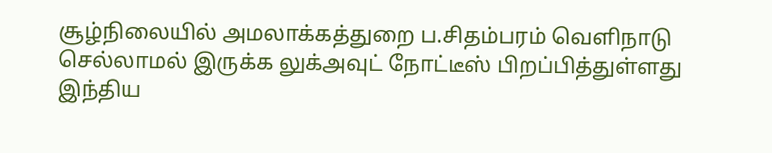சூழ்நிலையில் அமலாக்கத்துறை ப.சிதம்பரம் வெளிநாடு செல்லாமல் இருக்க லுக்அவுட் நோட்டீஸ் பிறப்பித்துள்ளது இந்திய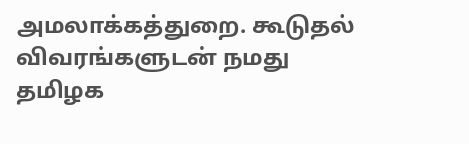அமலாக்கத்துறை. கூடுதல் விவரங்களுடன் நமது தமிழக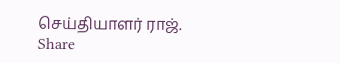செய்தியாளர் ராஜ்.
Share